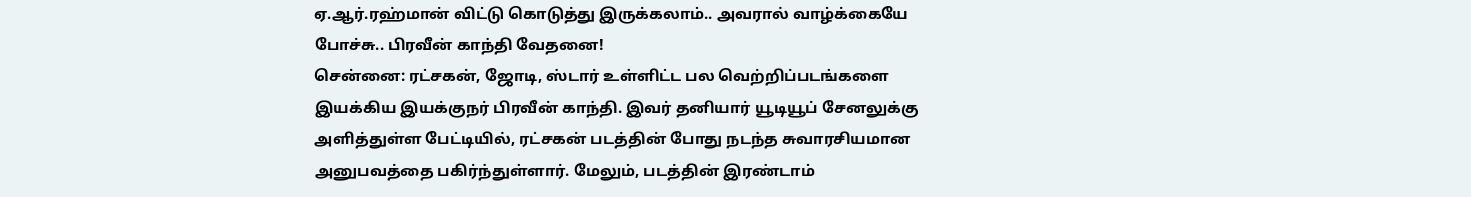ஏ.ஆர்.ரஹ்மான் விட்டு கொடுத்து இருக்கலாம்.. அவரால் வாழ்க்கையே போச்சு.. பிரவீன் காந்தி வேதனை!
சென்னை: ரட்சகன், ஜோடி, ஸ்டார் உள்ளிட்ட பல வெற்றிப்படங்களை இயக்கிய இயக்குநர் பிரவீன் காந்தி. இவர் தனியார் யூடியூப் சேனலுக்கு அளித்துள்ள பேட்டியில், ரட்சகன் படத்தின் போது நடந்த சுவாரசியமான அனுபவத்தை பகிர்ந்துள்ளார். மேலும், படத்தின் இரண்டாம்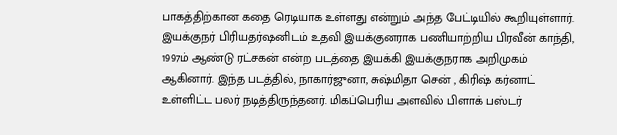பாகத்திற்கான கதை ரெடியாக உள்ளது என்றும் அந்த பேட்டியில் கூறியுள்ளார்.
இயக்குநர் பிரியதர்ஷனிடம் உதவி இயக்குனராக பணியாற்றிய பிரவீன் காந்தி, 1997ம் ஆண்டு ரட்சகன் என்ற படத்தை இயக்கி இயக்குநராக அறிமுகம் ஆகினார். இந்த படத்தில், நாகார்ஜுனா, சுஷ்மிதா சென் , கிரிஷ் கர்னாட் உள்ளிட்ட பலர் நடித்திருந்தனர். மிகப்பெரிய அளவில் பிளாக் பஸ்டர்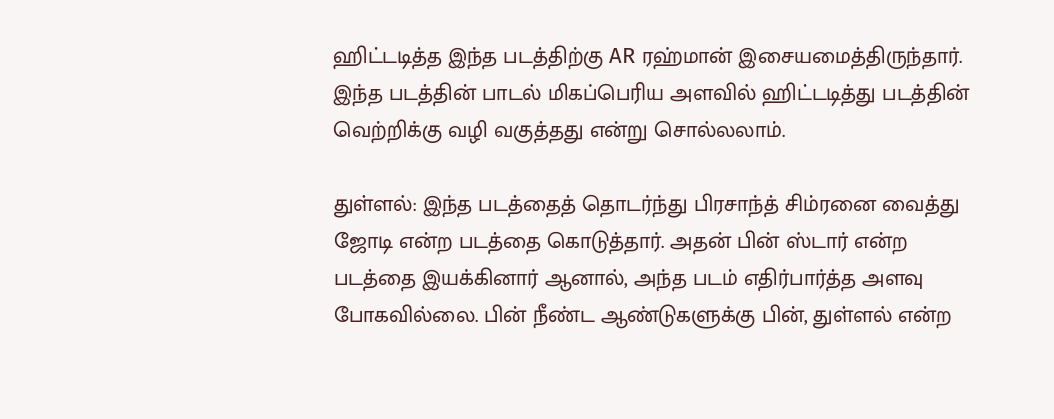ஹிட்டடித்த இந்த படத்திற்கு AR ரஹ்மான் இசையமைத்திருந்தார். இந்த படத்தின் பாடல் மிகப்பெரிய அளவில் ஹிட்டடித்து படத்தின் வெற்றிக்கு வழி வகுத்தது என்று சொல்லலாம்.

துள்ளல்: இந்த படத்தைத் தொடர்ந்து பிரசாந்த் சிம்ரனை வைத்து ஜோடி என்ற படத்தை கொடுத்தார். அதன் பின் ஸ்டார் என்ற படத்தை இயக்கினார் ஆனால், அந்த படம் எதிர்பார்த்த அளவு போகவில்லை. பின் நீண்ட ஆண்டுகளுக்கு பின், துள்ளல் என்ற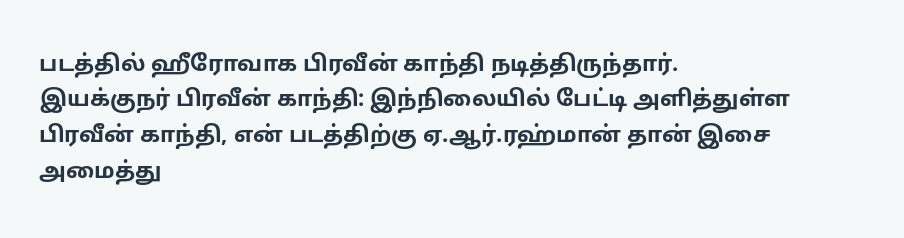படத்தில் ஹீரோவாக பிரவீன் காந்தி நடித்திருந்தார்.
இயக்குநர் பிரவீன் காந்தி: இந்நிலையில் பேட்டி அளித்துள்ள பிரவீன் காந்தி, என் படத்திற்கு ஏ.ஆர்.ரஹ்மான் தான் இசை அமைத்து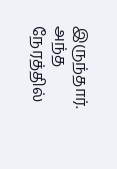இருந்தார். அந்த நேரத்தில்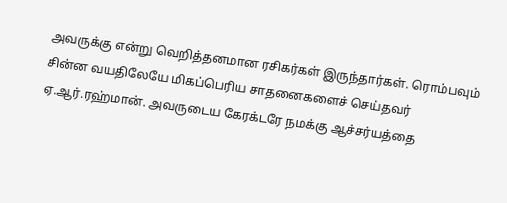அவருக்கு என்று வெறித்தனமான ரசிகர்கள் இருந்தார்கள். ரொம்பவும் சின்ன வயதிலேயே மிகப்பெரிய சாதனைகளைச் செய்தவர் ஏ.ஆர்.ரஹ்மான். அவருடைய கேரக்டரே நமக்கு ஆச்சர்யத்தை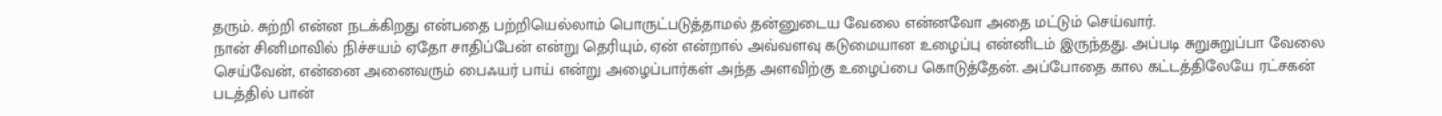தரும். சுற்றி என்ன நடக்கிறது என்பதை பற்றியெல்லாம் பொருட்படுத்தாமல் தன்னுடைய வேலை என்னவோ அதை மட்டும் செய்வார்.
நான் சினிமாவில் நிச்சயம் ஏதோ சாதிப்பேன் என்று தெரியும், ஏன் என்றால் அவ்வளவு கடுமையான உழைப்பு என்னிடம் இருந்தது. அப்படி சுறுசுறுப்பா வேலை செய்வேன், என்னை அனைவரும் பைஃயர் பாய் என்று அழைப்பார்கள் அந்த அளவிற்கு உழைப்பை கொடுத்தேன். அப்போதை கால கட்டத்திலேயே ரட்சகன் படத்தில் பான்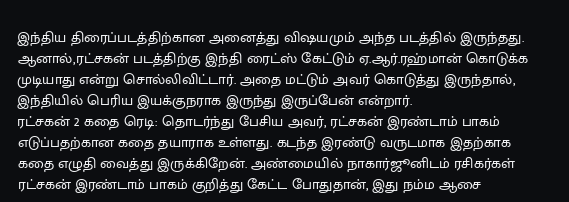இந்திய திரைப்படத்திற்கான அனைத்து விஷயமும் அந்த படத்தில் இருந்தது. ஆனால்,ரட்சகன் படத்திற்கு இந்தி ரைட்ஸ் கேட்டும் ஏ.ஆர்.ரஹ்மான் கொடுக்க முடியாது என்று சொல்லிவிட்டார். அதை மட்டும் அவர் கொடுத்து இருந்தால், இந்தியில் பெரிய இயக்குநராக இருந்து இருப்பேன் என்றார்.
ரட்சகன் 2 கதை ரெடி: தொடர்ந்து பேசிய அவர், ரட்சகன் இரண்டாம் பாகம் எடுப்பதற்கான கதை தயாராக உள்ளது. கடந்த இரண்டு வருடமாக இதற்காக கதை எழுதி வைத்து இருக்கிறேன். அண்மையில் நாகார்ஜூனிடம் ரசிகர்கள் ரட்சகன் இரண்டாம் பாகம் குறித்து கேட்ட போதுதான், இது நம்ம ஆசை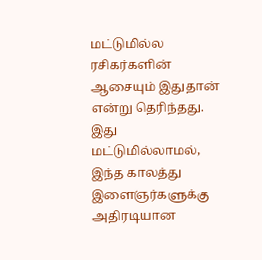மட்டுமில்ல ரசிகர்களின் ஆசையும் இதுதான் என்று தெரிந்தது. இது மட்டுமில்லாமல், இந்த காலத்து இளைஞர்களுக்கு அதிரடியான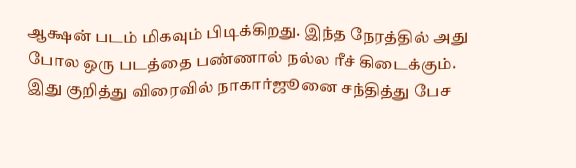ஆக்ஷன் படம் மிகவும் பிடிக்கிறது. இந்த நேரத்தில் அது போல ஒரு படத்தை பண்ணால் நல்ல ரீச் கிடைக்கும். இது குறித்து விரைவில் நாகார்ஜூனை சந்தித்து பேச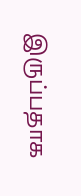இருப்பதாக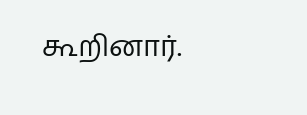கூறினார்.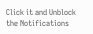Click it and Unblock the Notifications